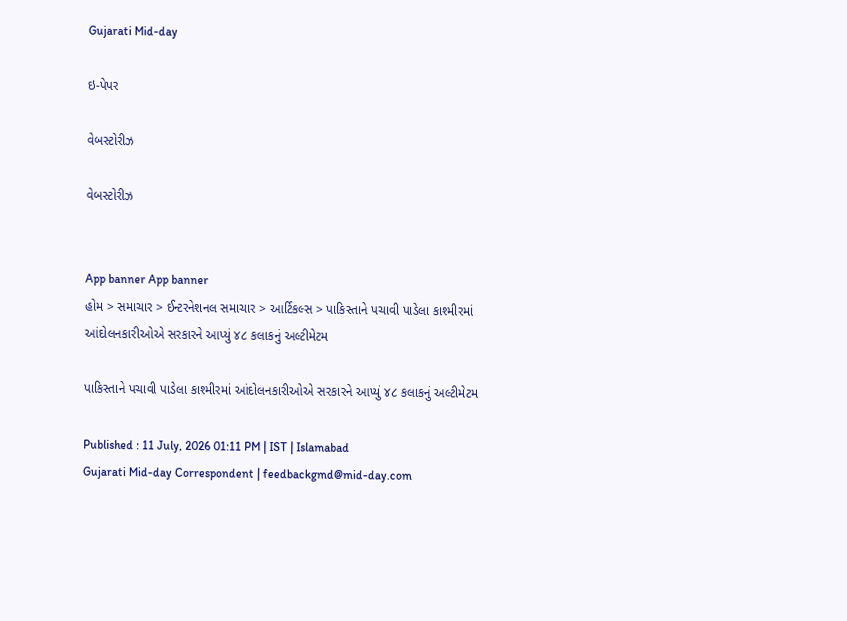Gujarati Mid-day

ઇ-પેપર

વેબસ્ટોરીઝ

વેબસ્ટોરીઝ


App banner App banner
હોમ > સમાચાર > ઈન્ટરનેશનલ સમાચાર > આર્ટિકલ્સ > પાકિસ્તાને પચાવી પાડેલા કાશ્મીરમાં આંદોલનકારીઓએ સરકારને આપ્યું ૪૮ કલાકનું અલ્ટીમેટમ

પાકિસ્તાને પચાવી પાડેલા કાશ્મીરમાં આંદોલનકારીઓએ સરકારને આપ્યું ૪૮ કલાકનું અલ્ટીમેટમ

Published : 11 July, 2026 01:11 PM | IST | Islamabad
Gujarati Mid-day Correspondent | feedbackgmd@mid-day.com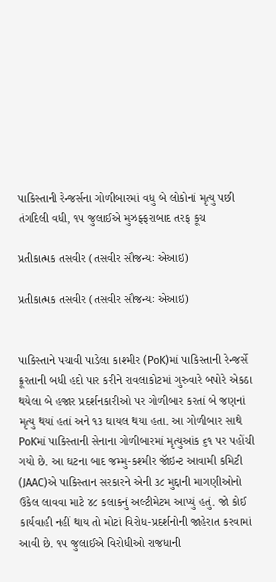પાકિસ્તાની રેન્જર્સના ગોળીબારમાં વધુ બે લોકોનાં મૃત્યુ પછી તંગદિલી વધી, ૧૫ જુલાઈએ મુઝફ્ફરાબાદ તરફ કૂચ

પ્રતીકાત્મક તસવીર (તસવીર સૌજન્યઃ એઆઇ)

પ્રતીકાત્મક તસવીર (તસવીર સૌજન્યઃ એઆઇ)


પાકિસ્તાને પચાવી પાડેલા કાશ્મીર (PoK)માં પાકિસ્તાની રેન્જર્સે ક્રૂરતાની બધી હદો પાર કરીને રાવલાકોટમાં ગુરુવારે બપોરે એકઠા થયેલા બે હજાર પ્રદર્શનકારીઓ પર ગોળીબાર કરતાં બે જણનાં મૃત્યુ થયાં હતાં અને ૧૩ ઘાયલ થયા હતા. આ ગોળીબાર સાથે PoKમાં પાકિસ્તાની સેનાના ગોળીબારમાં મૃત્યુઆંક ૬૧ પર પહોંચી ગયો છે. આ ઘટના બાદ જમ્મુ-કશ્મીર જૉઇન્ટ આવામી કમિટી (JAAC)એ પાકિસ્તાન સરકારને એની ૩૮ મુદ્દાની માગણીઓનો ઉકેલ લાવવા માટે ૪૮ કલાકનું અલ્ટીમેટમ આપ્યું હતું. જો કોઈ કાર્યવાહી નહીં થાય તો મોટાં વિરોધ-પ્રદર્શનોની જાહેરાત કરવામાં આવી છે. ૧૫ જુલાઈએ વિરોધીઓ રાજધાની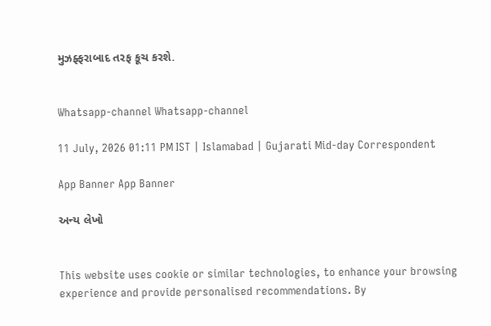મુઝફ્ફરાબાદ તરફ કૂચ કરશે.


Whatsapp-channel Whatsapp-channel

11 July, 2026 01:11 PM IST | Islamabad | Gujarati Mid-day Correspondent

App Banner App Banner

અન્ય લેખો


This website uses cookie or similar technologies, to enhance your browsing experience and provide personalised recommendations. By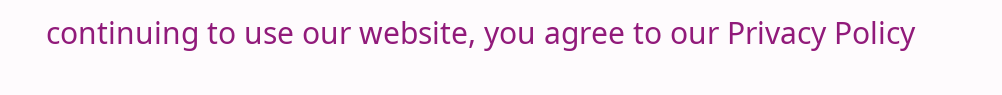continuing to use our website, you agree to our Privacy Policy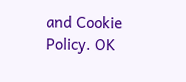and Cookie Policy. OK